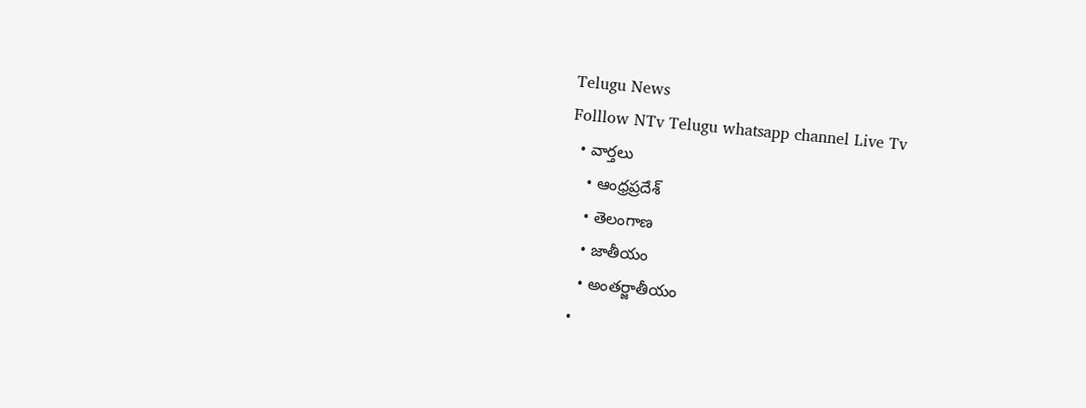Telugu News
Folllow NTv Telugu whatsapp channel Live Tv
  • వార్తలు
    • ఆంధ్రప్రదేశ్
    • తెలంగాణ
    • జాతీయం
    • అంతర్జాతీయం
  •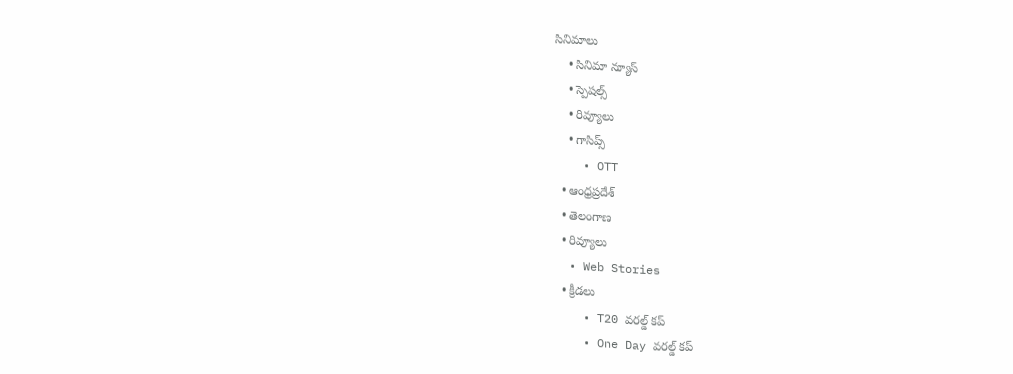సినిమాలు
    • సినిమా న్యూస్
    • స్పెషల్స్
    • రివ్యూలు
    • గాసిప్స్
    • OTT
  • ఆంధ్రప్రదేశ్
  • తెలంగాణ
  • రివ్యూలు
  • Web Stories
  • క్రీడలు
    • T20 వరల్డ్ కప్
    • One Day వరల్డ్ కప్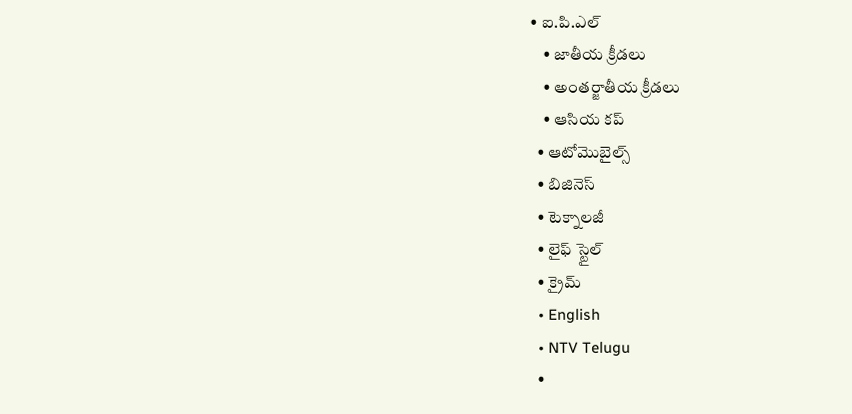• ఐ.పి.ఎల్
    • జాతీయ క్రీడలు
    • అంతర్జాతీయ క్రీడలు
    • ఆసియ కప్
  • ఆటోమొబైల్స్
  • బిజినెస్‌
  • టెక్నాలజీ
  • లైఫ్ స్టైల్
  • క్రైమ్
  • English
  • NTV Telugu
  •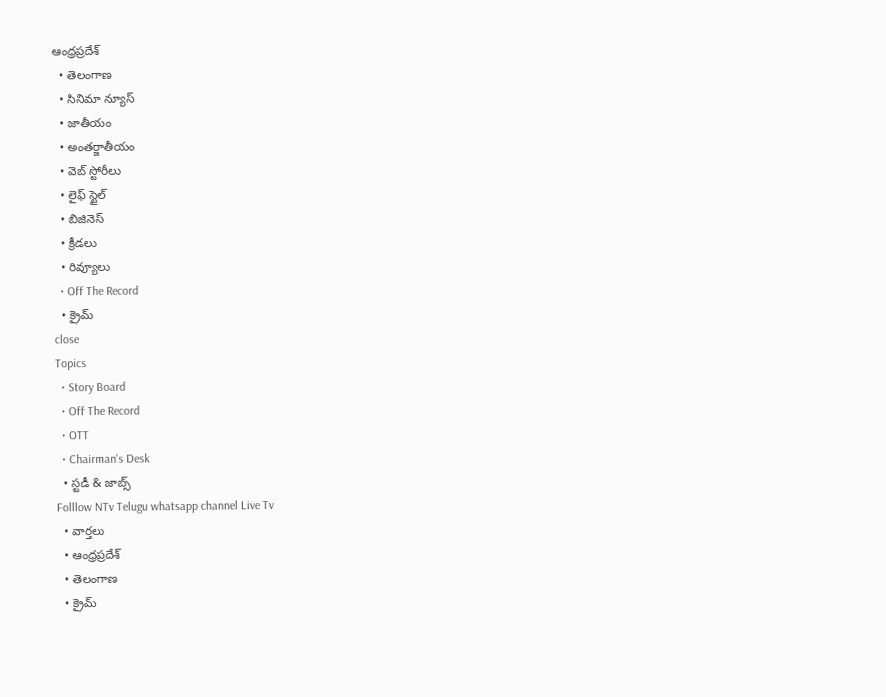ఆంధ్రప్రదేశ్
  • తెలంగాణ
  • సినిమా న్యూస్
  • జాతీయం
  • అంతర్జాతీయం
  • వెబ్ స్టోరీలు
  • లైఫ్ స్టైల్
  • బిజినెస్‌
  • క్రీడలు
  • రివ్యూలు
  • Off The Record
  • క్రైమ్
close
Topics
  • Story Board
  • Off The Record
  • OTT
  • Chairman's Desk
  • స్టడీ & జాబ్స్
Folllow NTv Telugu whatsapp channel Live Tv
  • వార్తలు
  • ఆంధ్రప్రదేశ్
  • తెలంగాణ
  • క్రైమ్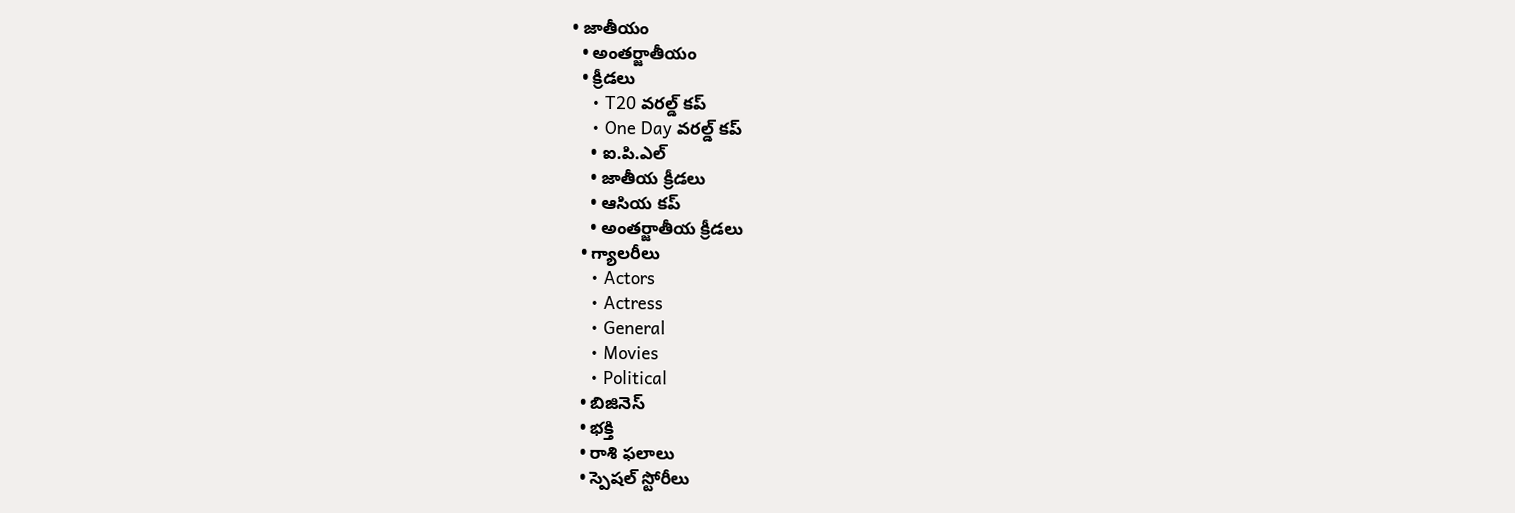• జాతీయం
  • అంతర్జాతీయం
  • క్రీడలు
    • T20 వరల్డ్ కప్
    • One Day వరల్డ్ కప్
    • ఐ.పి.ఎల్
    • జాతీయ క్రీడలు
    • ఆసియ కప్
    • అంతర్జాతీయ క్రీడలు
  • గ్యాలరీలు
    • Actors
    • Actress
    • General
    • Movies
    • Political
  • బిజినెస్‌
  • భక్తి
  • రాశి ఫలాలు
  • స్పెషల్‌ స్టోరీలు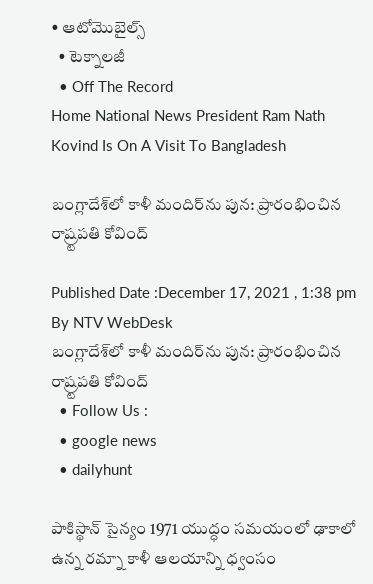• ఆటోమొబైల్స్
  • టెక్నాలజీ
  • Off The Record
Home National News President Ram Nath Kovind Is On A Visit To Bangladesh

బంగ్లాదేశ్‌లో కాళీ మందిర్‌ను పున: ప్రారంభించిన రాష్ర్టపతి కోవింద్‌

Published Date :December 17, 2021 , 1:38 pm
By NTV WebDesk
బంగ్లాదేశ్‌లో కాళీ మందిర్‌ను పున: ప్రారంభించిన రాష్ర్టపతి కోవింద్‌
  • Follow Us :
  • google news
  • dailyhunt

పాకిస్థాన్ సైన్యం 1971 యుద్ధం స‌మ‌యంలో ఢాకాలో ఉన్న ర‌మ్నా కాళీ ఆల‌యాన్ని ధ్వంసం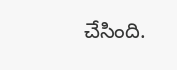చేసింది.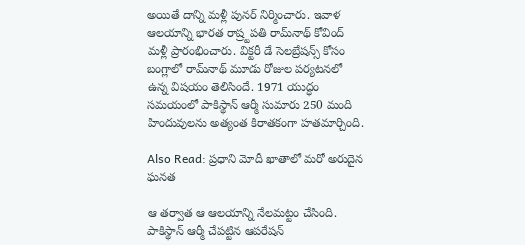అయితే దాన్ని మ‌ళ్లీ పున‌ర్ నిర్మించారు. ఇవాళ ఆల‌యాన్ని భార‌త రాష్ర్టపతి రామ్‌నాథ్ కోవింద్ మ‌ళ్లీ ప్రారంభించారు. విక్టరీ డే సెల‌బ్రేష‌న్స్ కోసం బంగ్లాలో రామ్‌నాథ్ మూడు రోజుల పర్యటనలో ఉన్న విష‌యం తెలిసిందే. 1971 యుద్ధం స‌మ‌యంలో పాకిస్థాన్ ఆర్మీ సుమారు 250 మంది హిందువుల‌ను అత్యంత కిరాతకంగా హ‌త‌మార్చింది.

Also Read: ప్రధాని మోదీ ఖాతాలో మరో అరుదైన ఘనత

ఆ త‌ర్వాత ఆ ఆల‌యాన్ని నేల‌మ‌ట్టం చేసింది. పాకిస్థాన్ ఆర్మీ చేప‌ట్టిన ఆప‌రేష‌న్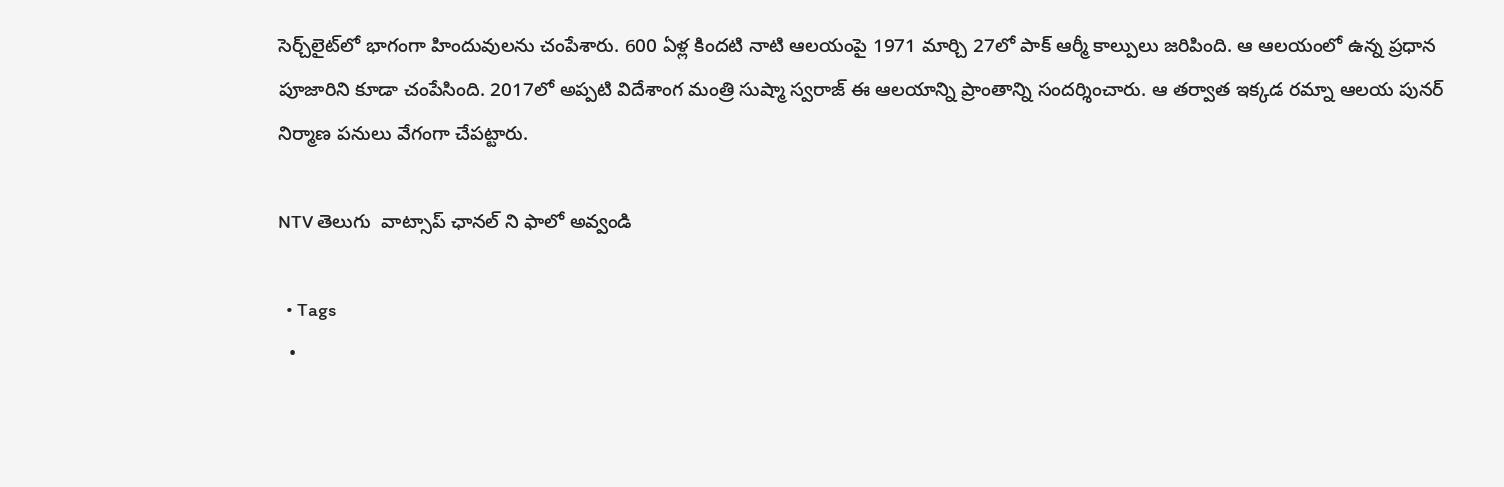సెర్చ్‌లైట్‌లో భాగంగా హిందువుల‌ను చంపేశారు. 600 ఏళ్ల కిందటి నాటి ఆల‌యంపై 1971 మార్చి 27లో పాక్ ఆర్మీ కాల్పులు జ‌రిపింది. ఆ ఆల‌యంలో ఉన్న ప్రధాన పూజారిని కూడా చంపేసింది. 2017లో అప్పటి విదేశాంగ మంత్రి సుష్మా స్వరాజ్ ఈ ఆల‌యాన్ని ప్రాంతాన్ని సందర్శించారు. ఆ తర్వాత ఇక్కడ రమ్నా ఆలయ పునర్‌ నిర్మాణ పనులు వేగంగా చేపట్టారు.

NTV తెలుగు  వాట్సాప్ ఛానల్ ని ఫాలో అవ్వండి

  • Tags
  •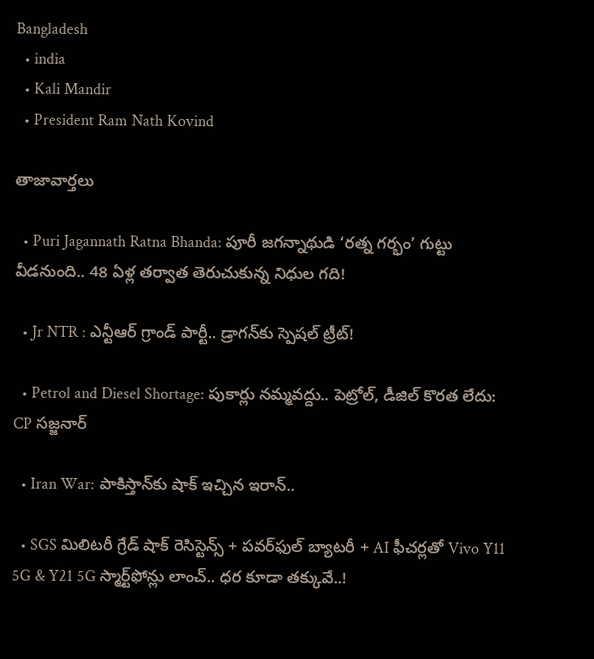Bangladesh
  • india
  • Kali Mandir
  • President Ram Nath Kovind

తాజావార్తలు

  • Puri Jagannath Ratna Bhanda: పూరీ జగన్నాథుడి ‘రత్న గర్భం’ గుట్టు వీడనుంది.. 48 ఏళ్ల తర్వాత తెరుచుకున్న నిధుల గది!

  • Jr NTR : ఎన్టీఆర్ గ్రాండ్ పార్టీ.. డ్రాగన్‌కు స్పెషల్ ట్రీట్!

  • Petrol and Diesel Shortage: పుకార్లు నమ్మవద్దు.. పెట్రోల్, డీజిల్ కొరత లేదు: CP సజ్జనార్

  • Iran War: పాకిస్తాన్‌కు షాక్ ఇచ్చిన ఇరాన్..

  • SGS మిలిటరీ గ్రేడ్ షాక్ రెసిస్టెన్స్ + పవర్‌ఫుల్ బ్యాటరీ + AI ఫీచర్లతో Vivo Y11 5G & Y21 5G స్మార్ట్‌ఫోన్లు లాంచ్.. ధర కూడా తక్కువే..!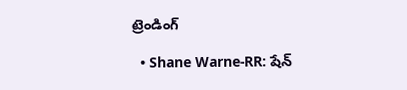ట్రెండింగ్‌

  • Shane Warne-RR: షేన్‌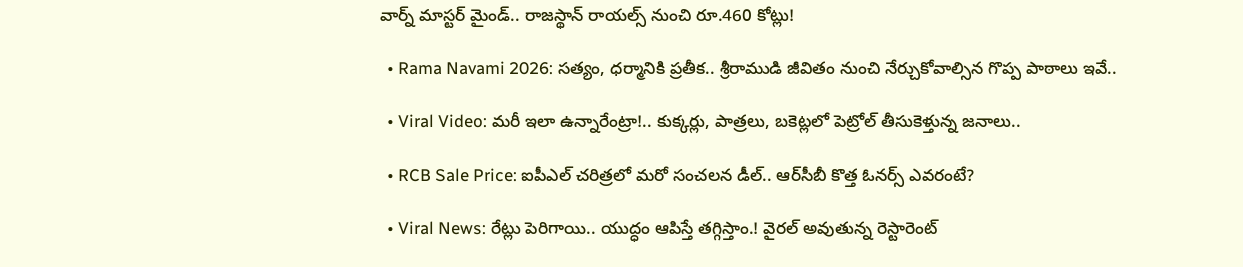వార్న్‌ మాస్టర్ మైండ్.. రాజస్థాన్‌ రాయల్స్‌ నుంచి రూ.460 కోట్లు!

  • Rama Navami 2026: సత్యం, ధర్మానికి ప్రతీక.. శ్రీరాముడి జీవితం నుంచి నేర్చుకోవాల్సిన గొప్ప పాఠాలు ఇవే..

  • Viral Video: మరీ ఇలా ఉన్నారేంట్రా!.. కుక్కర్లు, పాత్రలు, బకెట్లలో పెట్రోల్ తీసుకెళ్తున్న జనాలు..

  • RCB Sale Price: ఐపీఎల్ చరిత్రలో మరో సంచలన డీల్.. ఆర్‌సీబీ కొత్త ఓనర్స్ ఎవరంటే?

  • Viral News: రేట్లు పెరిగాయి.. యుద్ధం ఆపిస్తే తగ్గిస్తాం.! వైరల్ అవుతున్న రెస్టారెంట్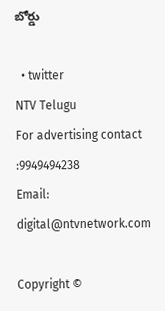బోర్డు

  • twitter
NTV Telugu
For advertising contact :9949494238
Email: digital@ntvnetwork.com

Copyright ©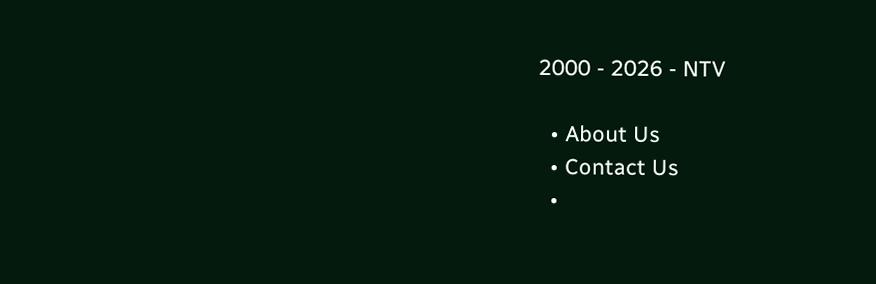2000 - 2026 - NTV

  • About Us
  • Contact Us
  •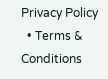Privacy Policy
  • Terms & Conditions